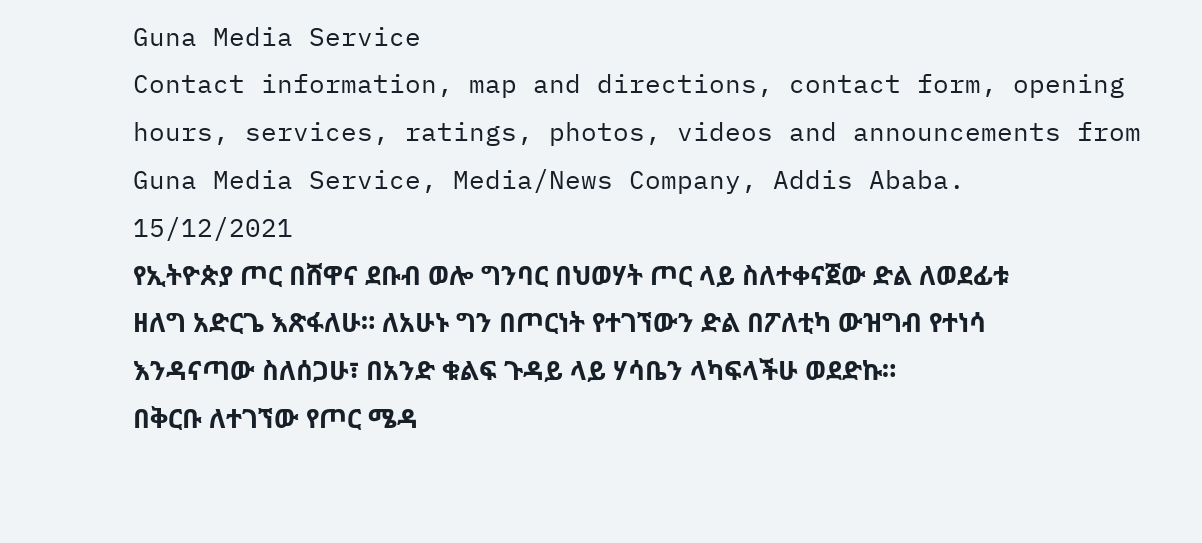Guna Media Service
Contact information, map and directions, contact form, opening hours, services, ratings, photos, videos and announcements from Guna Media Service, Media/News Company, Addis Ababa.
15/12/2021
የኢትዮጵያ ጦር በሸዋና ደቡብ ወሎ ግንባር በህወሃት ጦር ላይ ስለተቀናጀው ድል ለወደፊቱ ዘለግ አድርጌ እጽፋለሁ። ለአሁኑ ግን በጦርነት የተገኘውን ድል በፖለቲካ ውዝግብ የተነሳ እንዳናጣው ስለሰጋሁ፣ በአንድ ቁልፍ ጉዳይ ላይ ሃሳቤን ላካፍላችሁ ወደድኩ።
በቅርቡ ለተገኘው የጦር ሜዳ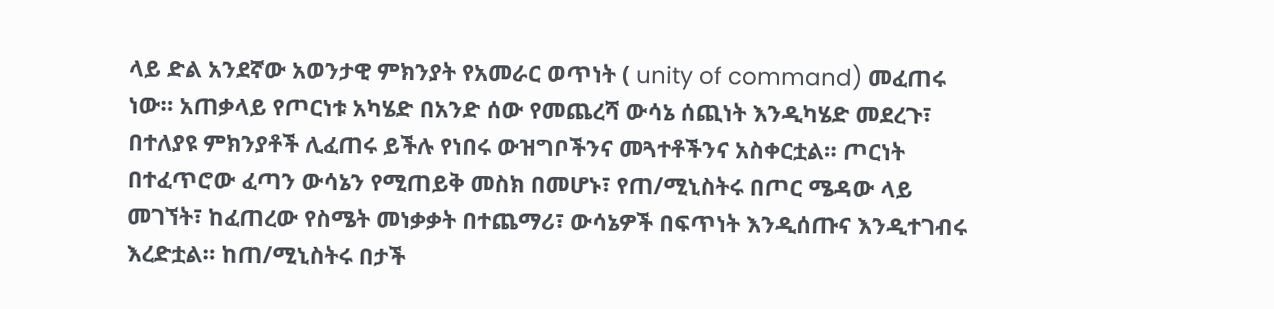ላይ ድል አንደኛው አወንታዊ ምክንያት የአመራር ወጥነት ( unity of command) መፈጠሩ ነው። አጠቃላይ የጦርነቱ አካሄድ በአንድ ሰው የመጨረሻ ውሳኔ ሰጪነት እንዲካሄድ መደረጉ፣ በተለያዩ ምክንያቶች ሊፈጠሩ ይችሉ የነበሩ ውዝግቦችንና መጓተቶችንና አስቀርቷል። ጦርነት በተፈጥሮው ፈጣን ውሳኔን የሚጠይቅ መስክ በመሆኑ፣ የጠ/ሚኒስትሩ በጦር ሜዳው ላይ መገኘት፣ ከፈጠረው የስሜት መነቃቃት በተጨማሪ፣ ውሳኔዎች በፍጥነት እንዲሰጡና እንዲተገብሩ እረድቷል። ከጠ/ሚኒስትሩ በታች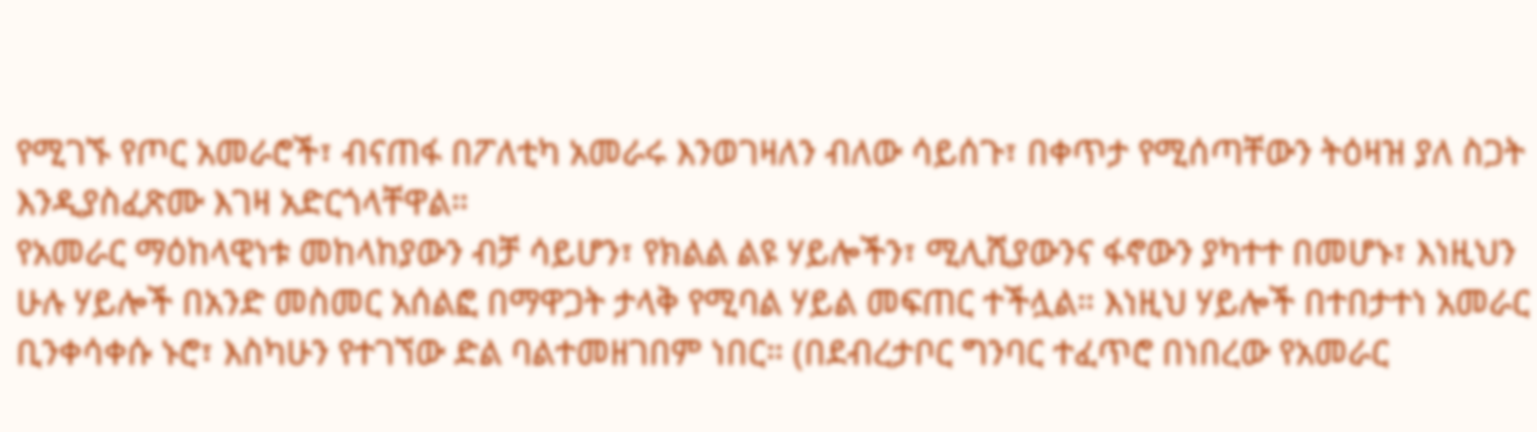የሚገኙ የጦር አመራሮች፣ ብናጠፋ በፖለቲካ አመራሩ እንወገዛለን ብለው ሳይሰጉ፣ በቀጥታ የሚሰጣቸውን ትዕዛዝ ያለ ስጋት እንዲያስፈጽሙ እገዛ አድርጎላቸዋል።
የአመራር ማዕከላዊነቱ መከላከያውን ብቻ ሳይሆን፣ የክልል ልዩ ሃይሎችን፣ ሚሊሺያውንና ፋኖውን ያካተተ በመሆኑ፣ እነዚህን ሁሉ ሃይሎች በአንድ መስመር አሰልፎ በማዋጋት ታላቅ የሚባል ሃይል መፍጠር ተችሏል። እነዚህ ሃይሎች በተበታተነ አመራር ቢንቀሳቀሱ ኑሮ፣ እስካሁን የተገኘው ድል ባልተመዘገበም ነበር። (በደብረታቦር ግንባር ተፈጥሮ በነበረው የአመራር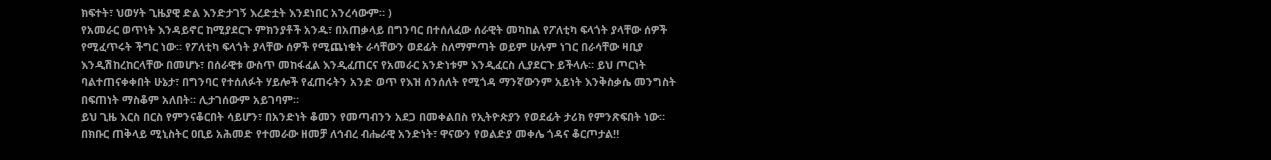ክፍተት፣ ህወሃት ጊዜያዊ ድል እንድታገኝ እረድቷት እንደነበር አንረሳውም። )
የአመራር ወጥነት እንዳይኖር ከሚያደርጉ ምክንያቶች አንዱ፣ በአጠቃላይ በግንባር በተሰለፈው ሰራዊት መካከል የፖለቲካ ፍላጎት ያላቸው ሰዎች የሚፈጥሩት ችግር ነው። የፖለቲካ ፍላጎት ያላቸው ሰዎች የሚጨነቁት ራሳቸውን ወደፊት ስለማምጣት ወይም ሁሉም ነገር በራሳቸው ዛቢያ እንዲሽከረከርላቸው በመሆኑ፣ በሰራዊቱ ውስጥ መከፋፈል እንዲፈጠርና የአመራር አንድነቱም እንዲፈርስ ሊያደርጉ ይችላሉ። ይህ ጦርነት ባልተጠናቀቀበት ሁኔታ፣ በግንባር የተሰለፉት ሃይሎች የፈጠሩትን አንድ ወጥ የእዝ ሰንሰለት የሚጎዳ ማንኛውንም አይነት እንቅስቃሴ መንግስት በፍጠነት ማስቆም አለበት። ሊታገሰውም አይገባም።
ይህ ጊዜ እርስ በርስ የምንናቆርበት ሳይሆን፣ በአንድነት ቆመን የመጣብንን አደጋ በመቀልበስ የኢትዮጵያን የወደፊት ታሪክ የምንጽፍበት ነው።
በክቡር ጠቅላይ ሚኒስትር ዐቢይ አሕመድ የተመራው ዘመቻ ለኅብረ ብሔራዊ አንድነት፣ ዋናውን የወልድያ መቀሌ ጎዳና ቆርጦታል‼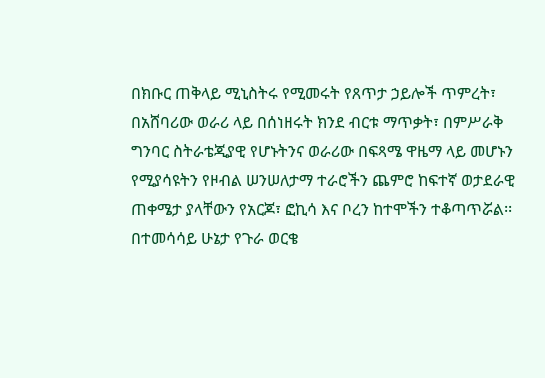በክቡር ጠቅላይ ሚኒስትሩ የሚመሩት የጸጥታ ኃይሎች ጥምረት፣ በአሸባሪው ወራሪ ላይ በሰነዘሩት ክንደ ብርቱ ማጥቃት፣ በምሥራቅ ግንባር ስትራቴጂያዊ የሆኑትንና ወራሪው በፍጻሜ ዋዜማ ላይ መሆኑን የሚያሳዩትን የዞብል ሠንሠለታማ ተራሮችን ጨምሮ ከፍተኛ ወታደራዊ ጠቀሜታ ያላቸውን የአርጆ፣ ፎኪሳ እና ቦረን ከተሞችን ተቆጣጥሯል፡፡
በተመሳሳይ ሁኔታ የጉራ ወርቄ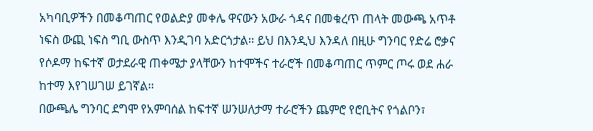አካባቢዎችን በመቆጣጠር የወልድያ መቀሌ ዋናውን አውራ ጎዳና በመቁረጥ ጠላት መውጫ አጥቶ ነፍስ ውጪ ነፍስ ግቢ ውስጥ እንዲገባ አድርጎታል፡፡ ይህ በእንዲህ እንዳለ በዚሁ ግንባር የድሬ ሮቃና የሶዶማ ከፍተኛ ወታደራዊ ጠቀሜታ ያላቸውን ከተሞችና ተራሮች በመቆጣጠር ጥምር ጦሩ ወደ ሐራ ከተማ እየገሠገሠ ይገኛል፡፡
በውጫሌ ግንባር ደግሞ የአምባሰል ከፍተኛ ሠንሠለታማ ተራሮችን ጨምሮ የሮቢትና የጎልቦን፣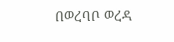በወረባቦ ወረዳ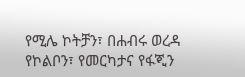የሚሌ ኮትቻን፣ በሐብሩ ወረዳ የኮልቦን፣ የመርካታና የፋጂን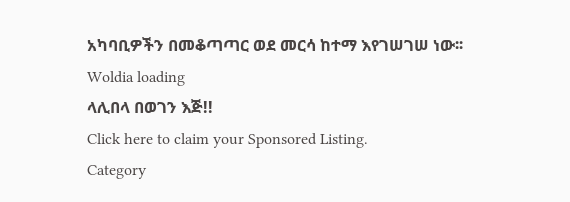አካባቢዎችን በመቆጣጣር ወደ መርሳ ከተማ እየገሠገሠ ነው፡፡
Woldia loading
ላሊበላ በወገን እጅ!!
Click here to claim your Sponsored Listing.
Category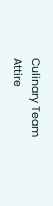Culinary Team
Attire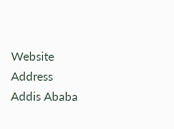Website
Address
Addis Ababa